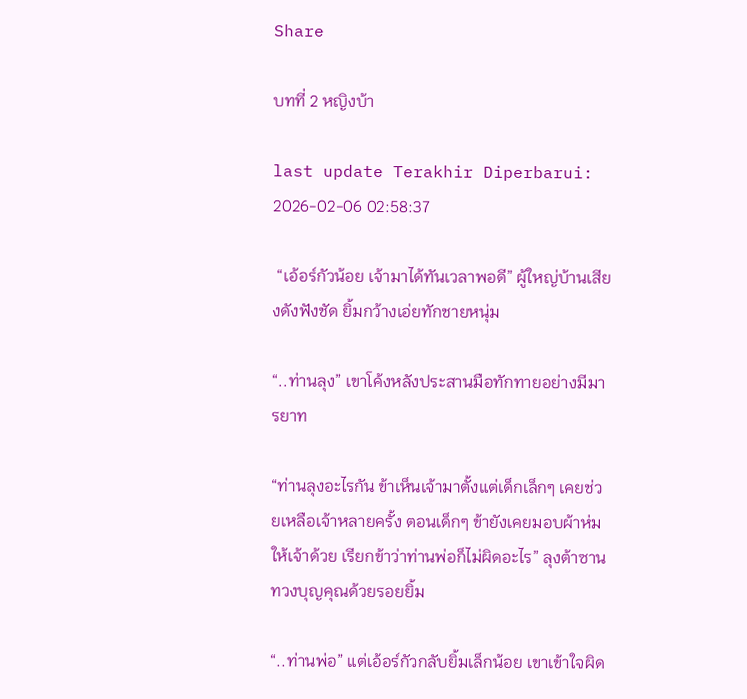Share

บทที่ 2 หญิงบ้า

last update Terakhir Diperbarui: 2026-02-06 02:58:37

 “เอ้อร์กัวน้อย เจ้ามาได้ทันเวลาพอดี” ผู้ใหญ่บ้านเสียงดังฟังชัด ยิ้มกว้างเอ่ยทักชายหนุ่ม

“..ท่านลุง” เขาโค้งหลังประสานมือทักทายอย่างมีมารยาท

“ท่านลุงอะไรกัน ข้าเห็นเจ้ามาตั้งแต่เด็กเล็กๆ เคยช่วยเหลือเจ้าหลายครั้ง ตอนเด็กๆ ข้ายังเคยมอบผ้าห่มให้เจ้าด้วย เรียกข้าว่าท่านพ่อก็ไม่ผิดอะไร” ลุงต้าซานทวงบุญคุณด้วยรอยยิ้ม

“..ท่านพ่อ” แต่เอ้อร์กัวกลับยิ้มเล็กน้อย เขาเข้าใจผิด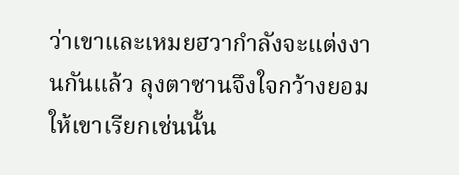ว่าเขาและเหมยฮวากำลังจะแต่งงานกันแล้ว ลุงตาซานจึงใจกว้างยอมให้เขาเรียกเช่นนั้น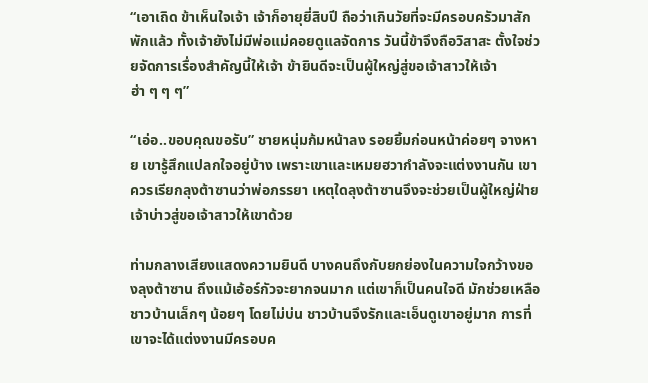“เอาเถิด ข้าเห็นใจเจ้า เจ้าก็อายุยี่สิบปี ถือว่าเกินวัยที่จะมีครอบครัวมาสักพักแล้ว ทั้งเจ้ายังไม่มีพ่อแม่คอยดูแลจัดการ วันนี้ข้าจึงถือวิสาสะ ตั้งใจช่วยจัดการเรื่องสำคัญนี้ให้เจ้า ข้ายินดีจะเป็นผู้ใหญ่สู่ขอเจ้าสาวให้เจ้า ฮ่า ๆ ๆ ๆ”

“เอ่อ..ขอบคุณขอรับ” ชายหนุ่มก้มหน้าลง รอยยิ้มก่อนหน้าค่อยๆ จางหาย เขารู้สึกแปลกใจอยู่บ้าง เพราะเขาและเหมยฮวากำลังจะแต่งงานกัน เขาควรเรียกลุงต้าซานว่าพ่อภรรยา เหตุใดลุงต้าซานจึงจะช่วยเป็นผู้ใหญ่ฝ่ายเจ้าบ่าวสู่ขอเจ้าสาวให้เขาด้วย

ท่ามกลางเสียงแสดงความยินดี บางคนถึงกับยกย่องในความใจกว้างของลุงต้าซาน ถึงแม้เอ้อร์กัวจะยากจนมาก แต่เขาก็เป็นคนใจดี มักช่วยเหลือชาวบ้านเล็กๆ น้อยๆ โดยไม่บ่น ชาวบ้านจึงรักและเอ็นดูเขาอยู่มาก การที่เขาจะได้แต่งงานมีครอบค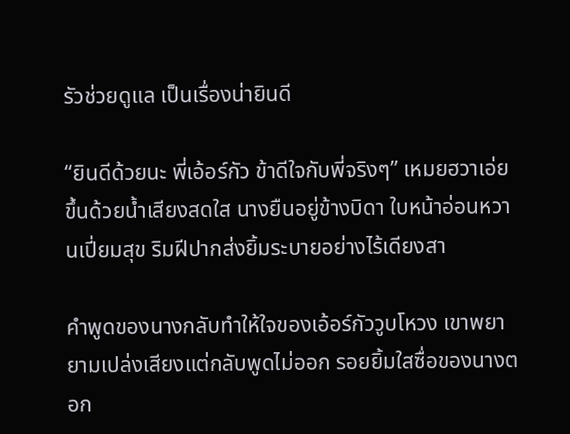รัวช่วยดูแล เป็นเรื่องน่ายินดี

“ยินดีด้วยนะ พี่เอ้อร์กัว ข้าดีใจกับพี่จริงๆ” เหมยฮวาเอ่ยขึ้นด้วยน้ำเสียงสดใส นางยืนอยู่ข้างบิดา ใบหน้าอ่อนหวานเปี่ยมสุข ริมฝีปากส่งยิ้มระบายอย่างไร้เดียงสา

คำพูดของนางกลับทำให้ใจของเอ้อร์กัววูบโหวง เขาพยายามเปล่งเสียงแต่กลับพูดไม่ออก รอยยิ้มใสซื่อของนางตอก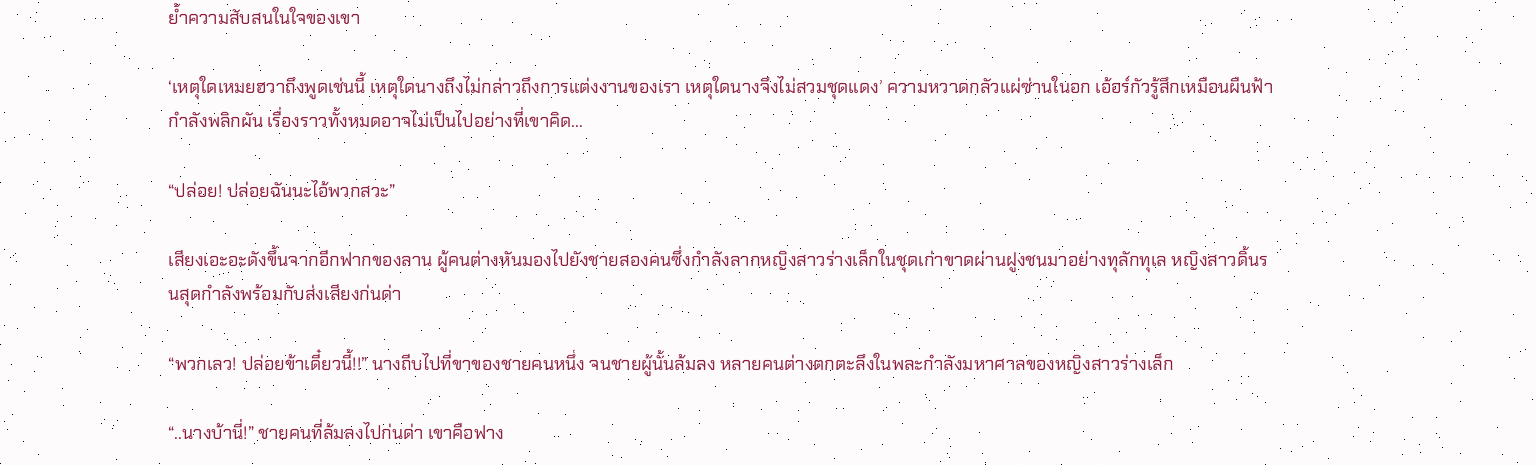ย้ำความสับสนในใจของเขา

‘เหตุใดเหมยฮวาถึงพูดเช่นนี้ เหตุใดนางถึงไม่กล่าวถึงการแต่งงานของเรา เหตุใดนางจึงไม่สวมชุดแดง’ ความหวาดกลัวแผ่ซ่านในอก เอ้อร์กัวรู้สึกเหมือนผืนฟ้ากำลังพลิกผัน เรื่องราวทั้งหมดอาจไม่เป็นไปอย่างที่เขาคิด...

“ปล่อย! ปล่อยฉันนะไอ้พวกสวะ”

เสียงเอะอะดังขึ้นจากอีกฟากของลาน ผู้คนต่างหันมองไปยังชายสองคนซึ่งกำลังลากหญิงสาวร่างเล็กในชุดเก่าขาดผ่านฝูงชนมาอย่างทุลักทุเล หญิงสาวดิ้นรนสุดกำลังพร้อมกับส่งเสียงก่นด่า

“พวกเลว! ปล่อยข้าเดี๋ยวนี้!!” นางถีบไปที่ขาของชายคนหนึ่ง จนชายผู้นั้นล้มลง หลายคนต่างตกตะลึงในพละกำลังมหาศาลของหญิงสาวร่างเล็ก

“..นางบ้านี่!” ชายคนที่ล้มลงไปก่นด่า เขาคือฟาง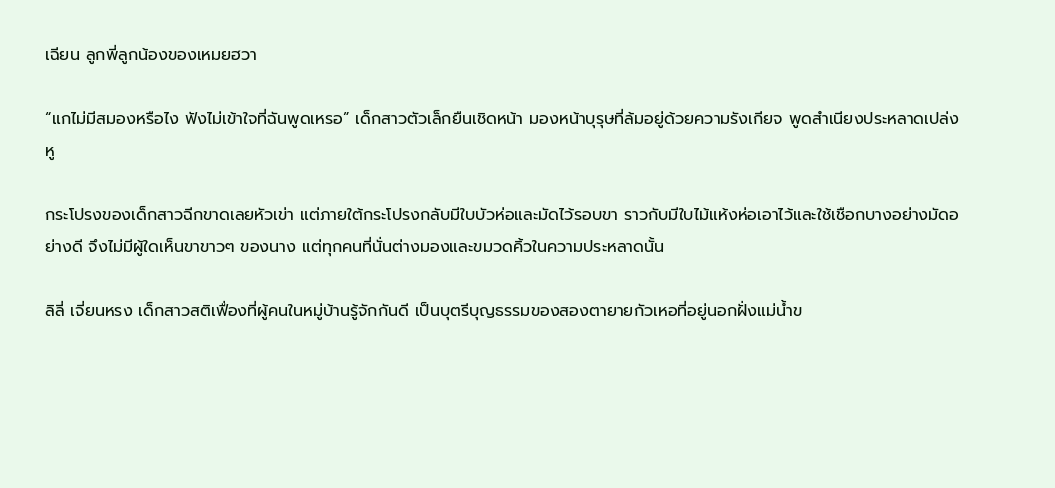เฉียน ลูกพี่ลูกน้องของเหมยฮวา

“แกไม่มีสมองหรือไง ฟังไม่เข้าใจที่ฉันพูดเหรอ” เด็กสาวตัวเล็กยืนเชิดหน้า มองหน้าบุรุษที่ล้มอยู่ด้วยความรังเกียจ พูดสำเนียงประหลาดเปล่งหู

กระโปรงของเด็กสาวฉีกขาดเลยหัวเข่า แต่ภายใต้กระโปรงกลับมีใบบัวห่อและมัดไว้รอบขา ราวกับมีใบไม้แห้งห่อเอาไว้และใช้เชือกบางอย่างมัดอย่างดี จึงไม่มีผู้ใดเห็นขาขาวๆ ของนาง แต่ทุกคนที่นั่นต่างมองและขมวดคิ้วในความประหลาดนั้น

ลิลี่ เจี่ยนหรง เด็กสาวสติเฟื่องที่ผู้คนในหมู่บ้านรู้จักกันดี เป็นบุตรีบุญธรรมของสองตายายกัวเหอที่อยู่นอกฝั่งแม่น้ำข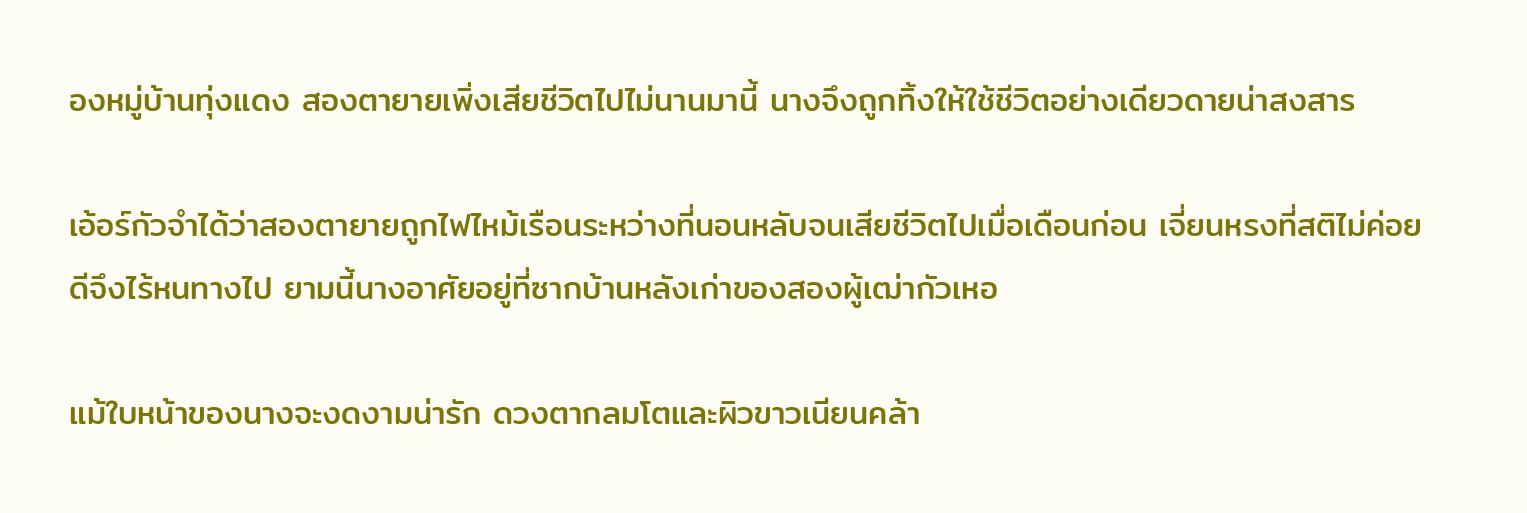องหมู่บ้านทุ่งแดง สองตายายเพิ่งเสียชีวิตไปไม่นานมานี้ นางจึงถูกทิ้งให้ใช้ชีวิตอย่างเดียวดายน่าสงสาร

เอ้อร์กัวจำได้ว่าสองตายายถูกไฟไหม้เรือนระหว่างที่นอนหลับจนเสียชีวิตไปเมื่อเดือนก่อน เจี่ยนหรงที่สติไม่ค่อยดีจึงไร้หนทางไป ยามนี้นางอาศัยอยู่ที่ซากบ้านหลังเก่าของสองผู้เฒ่ากัวเหอ

แม้ใบหน้าของนางจะงดงามน่ารัก ดวงตากลมโตและผิวขาวเนียนคล้า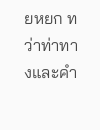ยหยก ทว่าท่าทางและคำ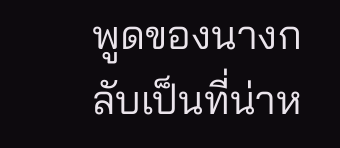พูดของนางกลับเป็นที่น่าห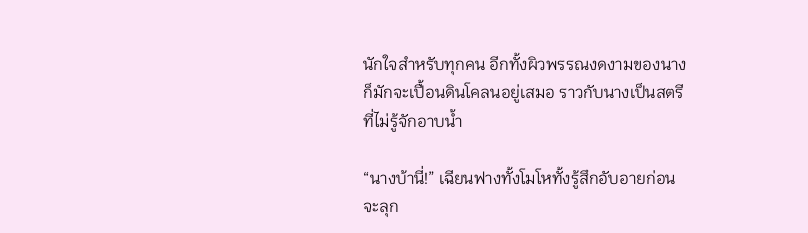นักใจสำหรับทุกคน อีกทั้งผิวพรรณงดงามของนางก็มักจะเปื้อนดินโคลนอยู่เสมอ ราวกับนางเป็นสตรีที่ไม่รู้จักอาบน้ำ

“นางบ้านี่!” เฉียนฟางทั้งโมโหทั้งรู้สึกอับอายก่อนจะลุก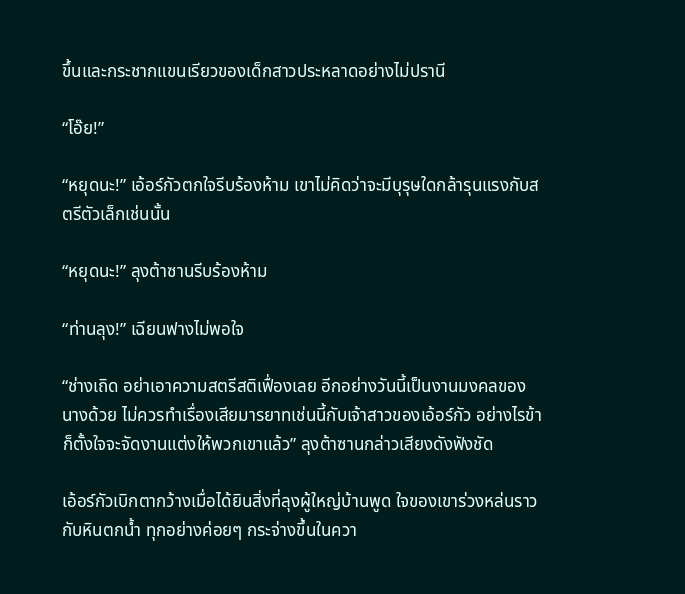ขึ้นและกระชากแขนเรียวของเด็กสาวประหลาดอย่างไม่ปรานี

“โอ๊ย!”

“หยุดนะ!” เอ้อร์กัวตกใจรีบร้องห้าม เขาไม่คิดว่าจะมีบุรุษใดกล้ารุนแรงกับสตรีตัวเล็กเช่นนั้น

“หยุดนะ!” ลุงต้าซานรีบร้องห้าม

“ท่านลุง!” เฉียนฟางไม่พอใจ

“ช่างเถิด อย่าเอาความสตรีสติเฟื่องเลย อีกอย่างวันนี้เป็นงานมงคลของนางด้วย ไม่ควรทำเรื่องเสียมารยาทเช่นนี้กับเจ้าสาวของเอ้อร์กัว อย่างไรข้าก็ตั้งใจจะจัดงานแต่งให้พวกเขาแล้ว” ลุงต้าซานกล่าวเสียงดังฟังชัด

เอ้อร์กัวเบิกตากว้างเมื่อได้ยินสิ่งที่ลุงผู้ใหญ่บ้านพูด ใจของเขาร่วงหล่นราวกับหินตกน้ำ ทุกอย่างค่อยๆ กระจ่างขึ้นในควา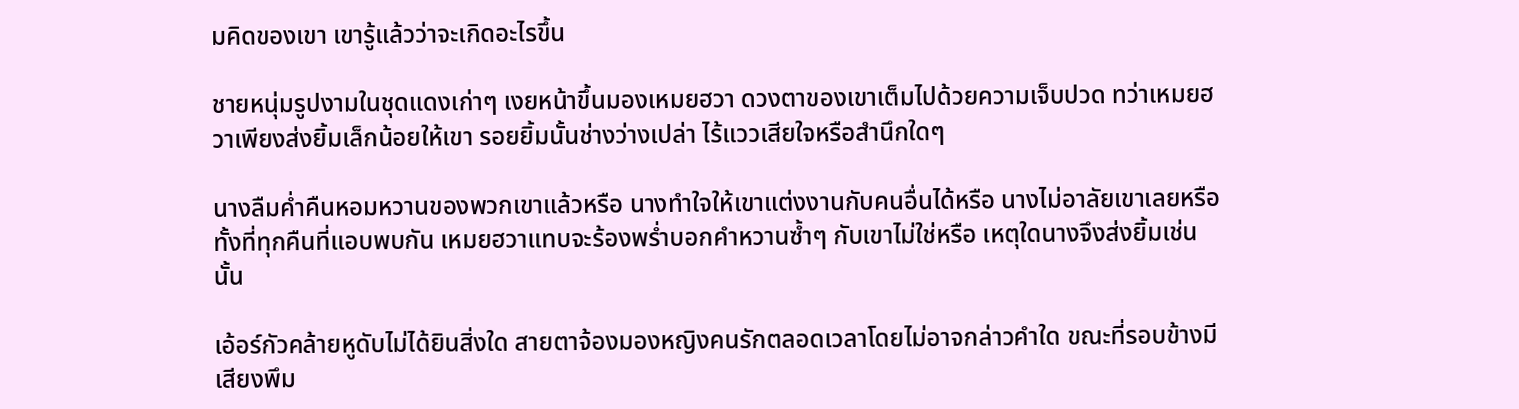มคิดของเขา เขารู้แล้วว่าจะเกิดอะไรขึ้น

ชายหนุ่มรูปงามในชุดแดงเก่าๆ เงยหน้าขึ้นมองเหมยฮวา ดวงตาของเขาเต็มไปด้วยความเจ็บปวด ทว่าเหมยฮวาเพียงส่งยิ้มเล็กน้อยให้เขา รอยยิ้มนั้นช่างว่างเปล่า ไร้แววเสียใจหรือสำนึกใดๆ

นางลืมค่ำคืนหอมหวานของพวกเขาแล้วหรือ นางทำใจให้เขาแต่งงานกับคนอื่นได้หรือ นางไม่อาลัยเขาเลยหรือ ทั้งที่ทุกคืนที่แอบพบกัน เหมยฮวาแทบจะร้องพร่ำบอกคำหวานซ้ำๆ กับเขาไม่ใช่หรือ เหตุใดนางจึงส่งยิ้มเช่นนั้น

เอ้อร์กัวคล้ายหูดับไม่ได้ยินสิ่งใด สายตาจ้องมองหญิงคนรักตลอดเวลาโดยไม่อาจกล่าวคำใด ขณะที่รอบข้างมีเสียงพึม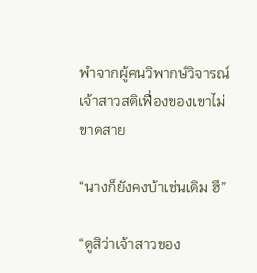พำจากผู้คนวิพากษ์วิจารณ์เจ้าสาวสติเฟื่องของเขาไม่ขาดสาย

“นางก็ยังคงบ้าเช่นเดิม ฮึ”

“ดูสิว่าเจ้าสาวของ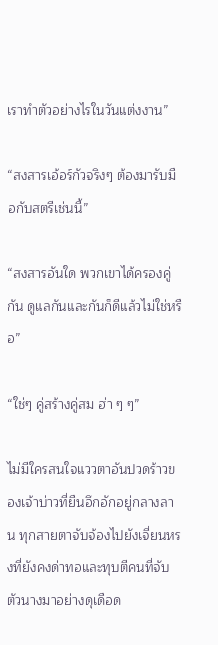เราทำตัวอย่างไรในวันแต่งงาน”

“สงสารเอ้อร์กัวจริงๆ ต้องมารับมือกับสตรีเช่นนี้”

“สงสารอันใด พวกเขาได้ครองคู่กัน ดูแลกันและกันก็ดีแล้วไม่ใช่หรือ”

“ใช่ๆ คู่สร้างคู่สม ฮ่า ๆ ๆ”

ไม่มีใครสนใจแววตาอันปวดร้าวของเจ้าบ่าวที่ยืนอึกอักอยู่กลางลาน ทุกสายตาจับจ้องไปยังเจี่ยนหรงที่ยังคงด่าทอและทุบตีคนที่จับตัวนางมาอย่างดุเดือด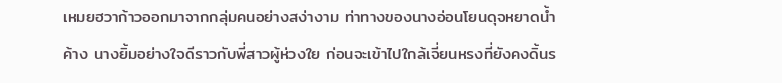เหมยฮวาก้าวออกมาจากกลุ่มคนอย่างสง่างาม ท่าทางของนางอ่อนโยนดุจหยาดน้ำค้าง นางยิ้มอย่างใจดีราวกับพี่สาวผู้ห่วงใย ก่อนจะเข้าไปใกล้เจี่ยนหรงที่ยังคงดิ้นร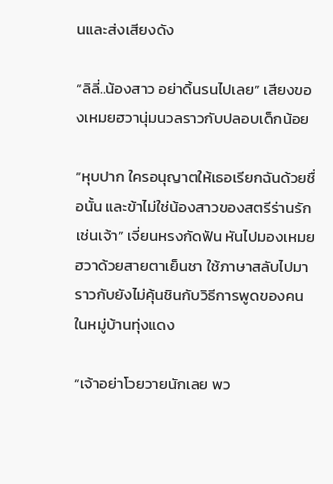นและส่งเสียงดัง

“ลิลี่..น้องสาว อย่าดิ้นรนไปเลย” เสียงของเหมยฮวานุ่มนวลราวกับปลอบเด็กน้อย

“หุบปาก ใครอนุญาตให้เธอเรียกฉันด้วยชื่อนั้น และข้าไม่ใช่น้องสาวของสตรีร่านรักเช่นเจ้า” เจี่ยนหรงกัดฟัน หันไปมองเหมยฮวาด้วยสายตาเย็นชา ใช้ภาษาสลับไปมาราวกับยังไม่คุ้นชินกับวิธีการพูดของคนในหมู่บ้านทุ่งแดง

“เจ้าอย่าโวยวายนักเลย พว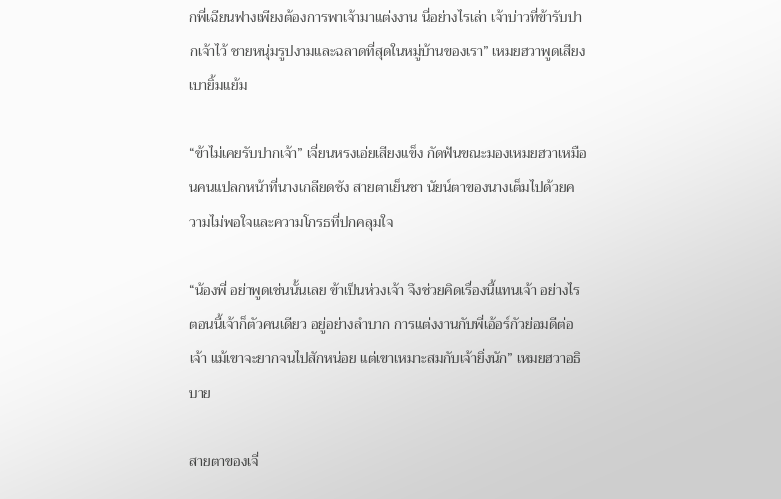กพี่เฉียนฟางเพียงต้องการพาเจ้ามาแต่งงาน นี่อย่างไรเล่า เจ้าบ่าวที่ข้ารับปากเจ้าไว้ ชายหนุ่มรูปงามและฉลาดที่สุดในหมู่บ้านของเรา” เหมยฮวาพูดเสียงเบายิ้มแย้ม

“ข้าไม่เคยรับปากเจ้า” เจี่ยนหรงเอ่ยเสียงแข็ง กัดฟันขณะมองเหมยฮวาเหมือนคนแปลกหน้าที่นางเกลียดชัง สายตาเย็นชา นัยน์ตาของนางเต็มไปด้วยความไม่พอใจและความโกรธที่ปกคลุมใจ

“น้องพี่ อย่าพูดเช่นนั้นเลย ข้าเป็นห่วงเจ้า จึงช่วยคิดเรื่องนี้แทนเจ้า อย่างไรตอนนี้เจ้าก็ตัวคนเดียว อยู่อย่างลำบาก การแต่งงานกับพี่เอ้อร์กัวย่อมดีต่อเจ้า แม้เขาจะยากจนไปสักหน่อย แต่เขาเหมาะสมกับเจ้ายิ่งนัก” เหมยฮวาอธิบาย

สายตาของเจี่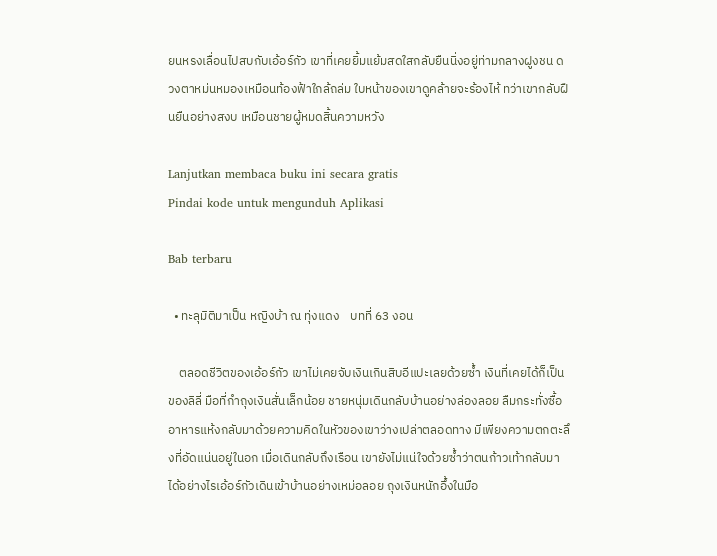ยนหรงเลื่อนไปสบกับเอ้อร์กัว เขาที่เคยยิ้มแย้มสดใสกลับยืนนิ่งอยู่ท่ามกลางฝูงชน ดวงตาหม่นหมองเหมือนท้องฟ้าใกล้ถล่ม ใบหน้าของเขาดูคล้ายจะร้องไห้ ทว่าเขากลับฝืนยืนอย่างสงบ เหมือนชายผู้หมดสิ้นความหวัง

Lanjutkan membaca buku ini secara gratis
Pindai kode untuk mengunduh Aplikasi

Bab terbaru

  • ทะลุมิติมาเป็น หญิงบ้า ณ ทุ่งแดง    บทที่ 63 งอน

    ตลอดชีวิตของเอ้อร์กัว เขาไม่เคยจับเงินเกินสิบอีแปะเลยด้วยซ้ำ เงินที่เคยได้ก็เป็นของลิลี่ มือที่กำถุงเงินสั่นเล็กน้อย ชายหนุ่มเดินกลับบ้านอย่างล่องลอย ลืมกระทั่งซื้ออาหารแห้งกลับมาด้วยความคิดในหัวของเขาว่างเปล่าตลอดทาง มีเพียงความตกตะลึงที่อัดแน่นอยู่ในอก เมื่อเดินกลับถึงเรือน เขายังไม่แน่ใจด้วยซ้ำว่าตนก้าวเท้ากลับมาได้อย่างไรเอ้อร์กัวเดินเข้าบ้านอย่างเหม่อลอย ถุงเงินหนักอึ้งในมือ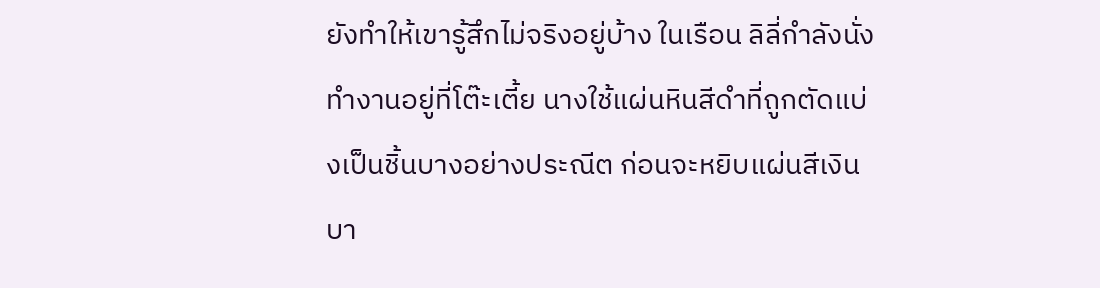ยังทำให้เขารู้สึกไม่จริงอยู่บ้าง ในเรือน ลิลี่กำลังนั่งทำงานอยู่ที่โต๊ะเตี้ย นางใช้แผ่นหินสีดำที่ถูกตัดแบ่งเป็นชิ้นบางอย่างประณีต ก่อนจะหยิบแผ่นสีเงินบา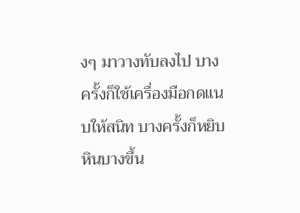งๆ มาวางทับลงไป บางครั้งก็ใช้เครื่องมือกดแนบให้สนิท บางครั้งก็หยิบหินบางขึ้น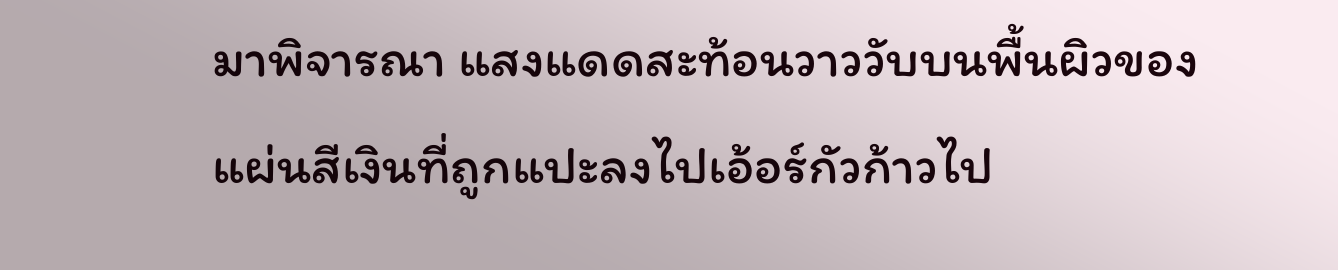มาพิจารณา แสงแดดสะท้อนวาววับบนพื้นผิวของแผ่นสีเงินที่ถูกแปะลงไปเอ้อร์กัวก้าวไป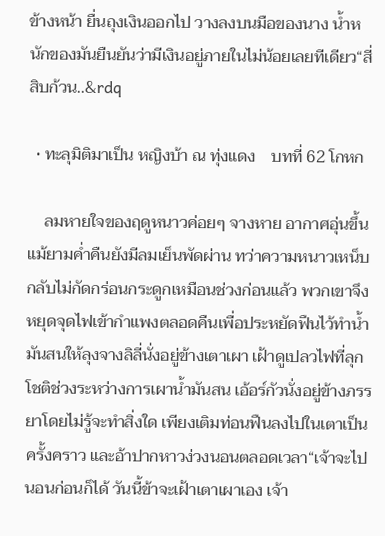ข้างหน้า ยื่นถุงเงินออกไป วางลงบนมือของนาง น้ำหนักของมันยืนยันว่ามีเงินอยู่ภายในไม่น้อยเลยทีเดียว“สี่สิบก้วน..&rdq

  • ทะลุมิติมาเป็น หญิงบ้า ณ ทุ่งแดง    บทที่ 62 โกหก

    ลมหายใจของฤดูหนาวค่อยๆ จางหาย อากาศอุ่นขึ้น แม้ยามค่ำคืนยังมีลมเย็นพัดผ่าน ทว่าความหนาวเหน็บกลับไม่กัดกร่อนกระดูกเหมือนช่วงก่อนแล้ว พวกเขาจึงหยุดจุดไฟเข้ากำแพงตลอดคืนเพื่อประหยัดฟืนไว้ทำน้ำมันสนให้ลุงจางลิลี่นั่งอยู่ข้างเตาเผา เฝ้าดูเปลวไฟที่ลุกโชติช่วงระหว่างการเผาน้ำมันสน เอ้อร์กัวนั่งอยู่ข้างภรรยาโดยไม่รู้จะทำสิ่งใด เพียงเติมท่อนฟืนลงไปในเตาเป็นครั้งคราว และอ้าปากหาวง่วงนอนตลอดเวลา“เจ้าจะไปนอนก่อนก็ได้ วันนี้ข้าจะเฝ้าเตาเผาเอง เจ้า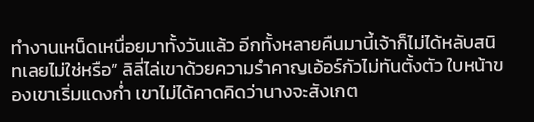ทำงานเหน็ดเหนื่อยมาทั้งวันแล้ว อีกทั้งหลายคืนมานี้เจ้าก็ไม่ได้หลับสนิทเลยไม่ใช่หรือ” ลิลี่ไล่เขาด้วยความรำคาญเอ้อร์กัวไม่ทันตั้งตัว ใบหน้าของเขาเริ่มแดงก่ำ เขาไม่ได้คาดคิดว่านางจะสังเกต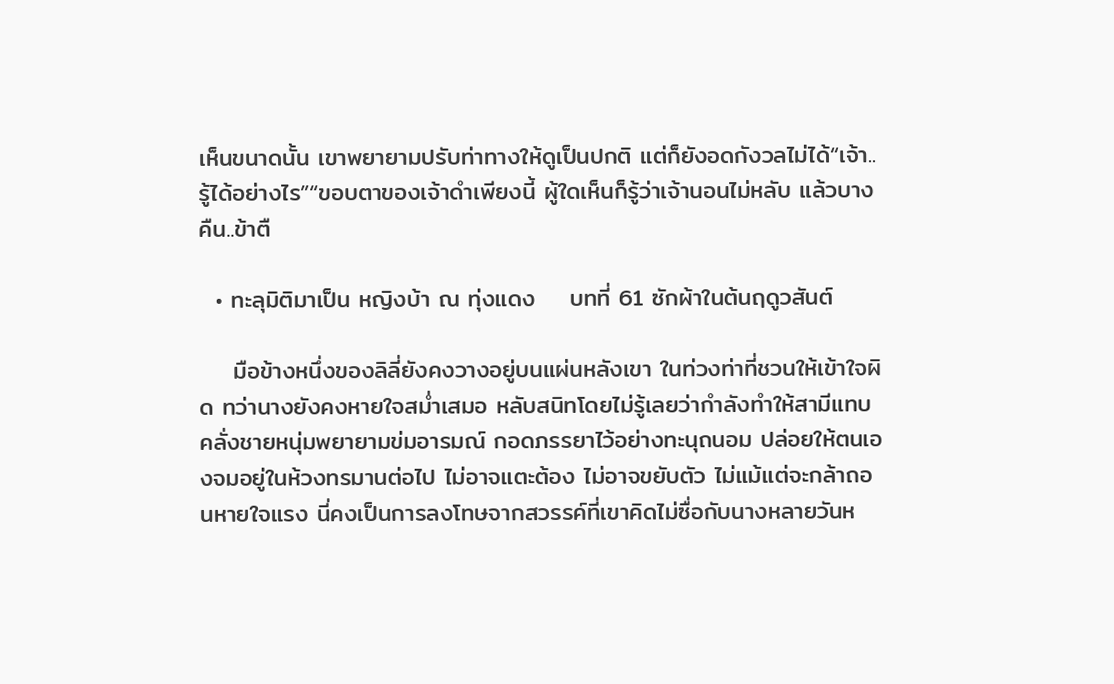เห็นขนาดนั้น เขาพยายามปรับท่าทางให้ดูเป็นปกติ แต่ก็ยังอดกังวลไม่ได้“เจ้า..รู้ได้อย่างไร”“ขอบตาของเจ้าดำเพียงนี้ ผู้ใดเห็นก็รู้ว่าเจ้านอนไม่หลับ แล้วบางคืน..ข้าตื

  • ทะลุมิติมาเป็น หญิงบ้า ณ ทุ่งแดง    บทที่ 61 ซักผ้าในต้นฤดูวสันต์

    มือข้างหนึ่งของลิลี่ยังคงวางอยู่บนแผ่นหลังเขา ในท่วงท่าที่ชวนให้เข้าใจผิด ทว่านางยังคงหายใจสม่ำเสมอ หลับสนิทโดยไม่รู้เลยว่ากำลังทำให้สามีแทบคลั่งชายหนุ่มพยายามข่มอารมณ์ กอดภรรยาไว้อย่างทะนุถนอม ปล่อยให้ตนเองจมอยู่ในห้วงทรมานต่อไป ไม่อาจแตะต้อง ไม่อาจขยับตัว ไม่แม้แต่จะกล้าถอนหายใจแรง นี่คงเป็นการลงโทษจากสวรรค์ที่เขาคิดไม่ซื่อกับนางหลายวันห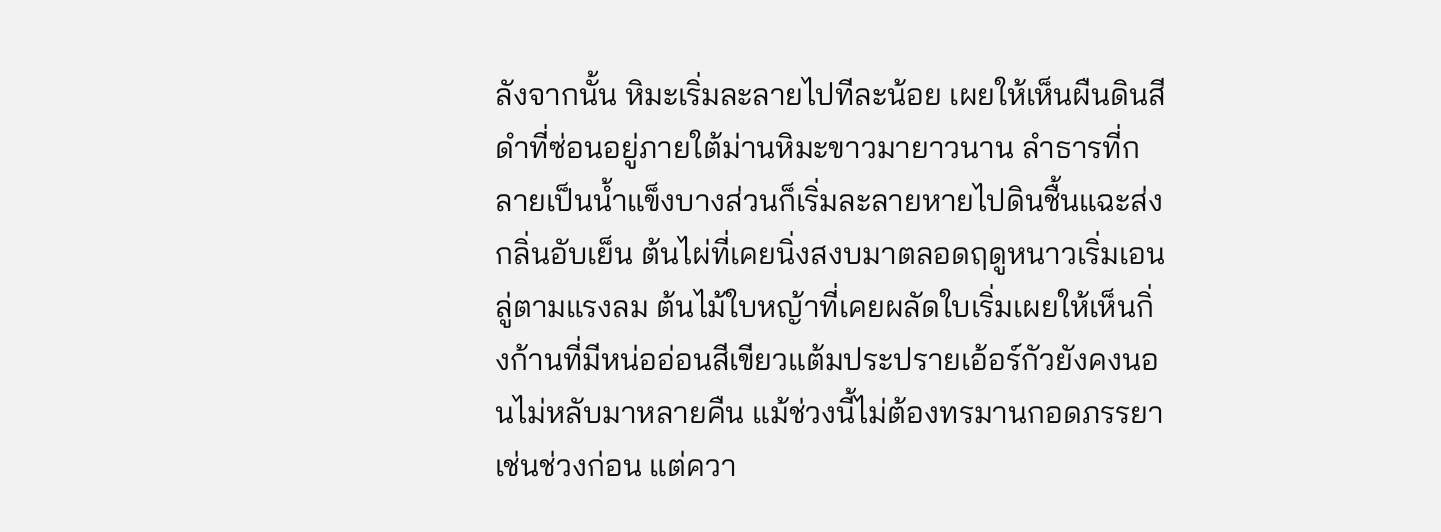ลังจากนั้น หิมะเริ่มละลายไปทีละน้อย เผยให้เห็นผืนดินสีดำที่ซ่อนอยู่ภายใต้ม่านหิมะขาวมายาวนาน ลำธารที่กลายเป็นน้ำแข็งบางส่วนก็เริ่มละลายหายไปดินชื้นแฉะส่งกลิ่นอับเย็น ต้นไผ่ที่เคยนิ่งสงบมาตลอดฤดูหนาวเริ่มเอนลู่ตามแรงลม ต้นไม้ใบหญ้าที่เคยผลัดใบเริ่มเผยให้เห็นกิ่งก้านที่มีหน่ออ่อนสีเขียวแต้มประปรายเอ้อร์กัวยังคงนอนไม่หลับมาหลายคืน แม้ช่วงนี้ไม่ต้องทรมานกอดภรรยาเช่นช่วงก่อน แต่ควา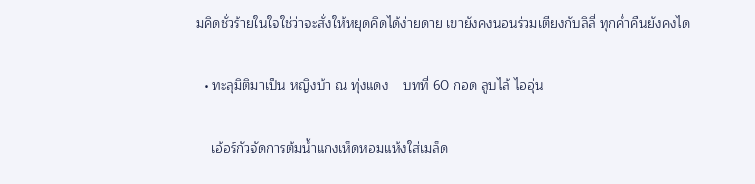มคิดชั่วร้ายในใจใช่ว่าจะสั่งให้หยุดคิดได้ง่ายดาย เขายังคงนอนร่วมเตียงกับลิลี่ ทุกค่ำคืนยังคงได

  • ทะลุมิติมาเป็น หญิงบ้า ณ ทุ่งแดง    บทที่ 60 กอด ลูบไล้ ไออุ่น

    เอ้อร์กัวจัดการต้มน้ำแกงเห็ดหอมแห้งใส่เมล็ด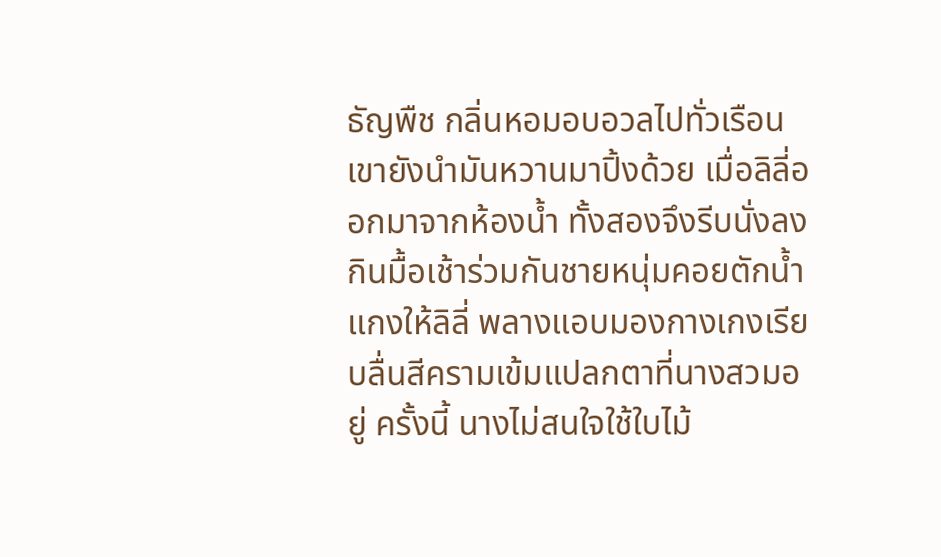ธัญพืช กลิ่นหอมอบอวลไปทั่วเรือน เขายังนำมันหวานมาปิ้งด้วย เมื่อลิลี่ออกมาจากห้องน้ำ ทั้งสองจึงรีบนั่งลงกินมื้อเช้าร่วมกันชายหนุ่มคอยตักน้ำแกงให้ลิลี่ พลางแอบมองกางเกงเรียบลื่นสีครามเข้มแปลกตาที่นางสวมอยู่ ครั้งนี้ นางไม่สนใจใช้ใบไม้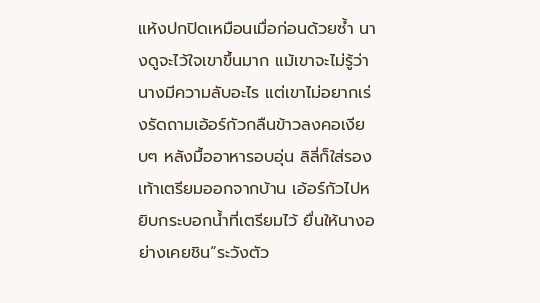แห้งปกปิดเหมือนเมื่อก่อนด้วยซ้ำ นางดูจะไว้ใจเขาขึ้นมาก แม้เขาจะไม่รู้ว่านางมีความลับอะไร แต่เขาไม่อยากเร่งรัดถามเอ้อร์กัวกลืนข้าวลงคอเงียบๆ หลังมื้ออาหารอบอุ่น ลิลี่ก็ใส่รองเท้าเตรียมออกจากบ้าน เอ้อร์กัวไปหยิบกระบอกน้ำที่เตรียมไว้ ยื่นให้นางอย่างเคยชิน“ระวังตัว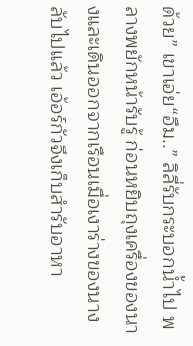ด้วย” เขาเอ่ย“อืม..” ลิลี่รับกระบอกน้ำไป พลางพยักหน้ารับรู้ ก่อนหยิบถุงเครื่องของนางและเดินออกจากเรือนเมื่อเงาร่างของนางลับไปแล้ว เอ้อร์กัวจึงเก็บสำรับอาหา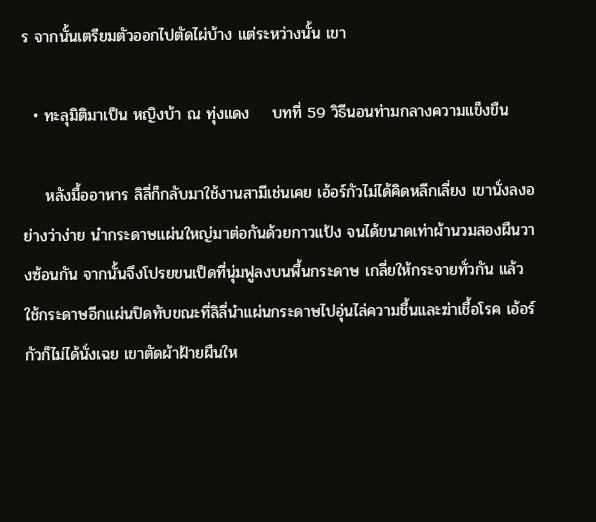ร จากนั้นเตรียมตัวออกไปตัดไผ่บ้าง แต่ระหว่างนั้น เขา

  • ทะลุมิติมาเป็น หญิงบ้า ณ ทุ่งแดง    บทที่ 59 วิธีนอนท่ามกลางความแข็งขืน

    หลังมื้ออาหาร ลิลี่ก็กลับมาใช้งานสามีเช่นเคย เอ้อร์กัวไม่ได้คิดหลีกเลี่ยง เขานั่งลงอย่างว่าง่าย นำกระดาษแผ่นใหญ่มาต่อกันด้วยกาวแป้ง จนได้ขนาดเท่าผ้านวมสองผืนวางซ้อนกัน จากนั้นจึงโปรยขนเป็ดที่นุ่มฟูลงบนพื้นกระดาษ เกลี่ยให้กระจายทั่วกัน แล้วใช้กระดาษอีกแผ่นปิดทับขณะที่ลิลี่นำแผ่นกระดาษไปอุ่นไล่ความชื้นและฆ่าเชื้อโรค เอ้อร์กัวก็ไม่ได้นั่งเฉย เขาตัดผ้าฝ้ายผืนให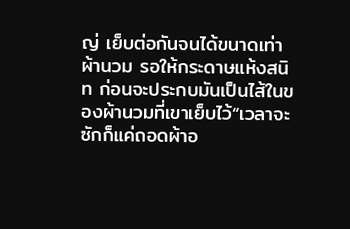ญ่ เย็บต่อกันจนได้ขนาดเท่าผ้านวม รอให้กระดาษแห้งสนิท ก่อนจะประกบมันเป็นไส้ในของผ้านวมที่เขาเย็บไว้“เวลาจะซักก็แค่ถอดผ้าอ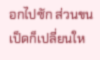อกไปซัก ส่วนขนเป็ดก็เปลี่ยนให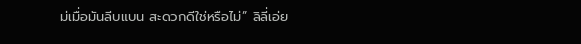ม่เมื่อมันลีบแบน สะดวกดีใช่หรือไม่” ลิลี่เอ่ย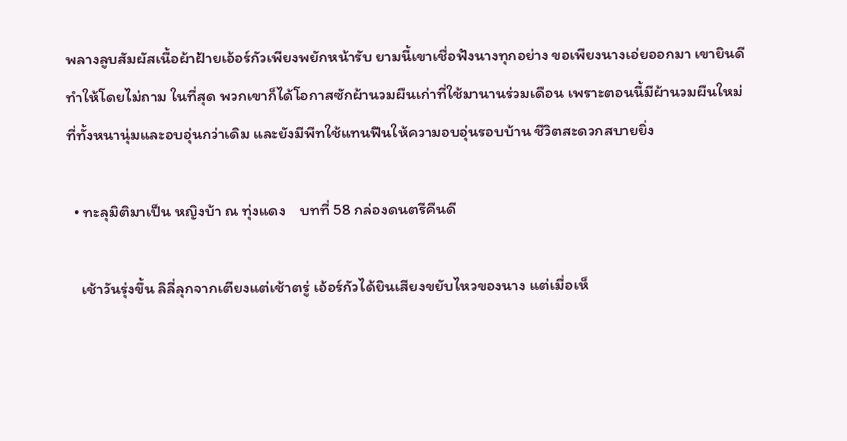พลางลูบสัมผัสเนื้อผ้าฝ้ายเอ้อร์กัวเพียงพยักหน้ารับ ยามนี้เขาเชื่อฟังนางทุกอย่าง ขอเพียงนางเอ่ยออกมา เขายินดีทำให้โดยไม่ถาม ในที่สุด พวกเขาก็ได้โอกาสซักผ้านวมผืนเก่าที่ใช้มานานร่วมเดือน เพราะตอนนี้มีผ้านวมผืนใหม่ที่ทั้งหนานุ่มและอบอุ่นกว่าเดิม และยังมีพีทใช้แทนฟืนให้ความอบอุ่นรอบบ้าน ชีวิตสะดวกสบายยิ่ง

  • ทะลุมิติมาเป็น หญิงบ้า ณ ทุ่งแดง    บทที่ 58 กล่องดนตรีคืนดี

    เช้าวันรุ่งขึ้น ลิลี่ลุกจากเตียงแต่เช้าตรู่ เอ้อร์กัวได้ยินเสียงขยับไหวของนาง แต่เมื่อเห็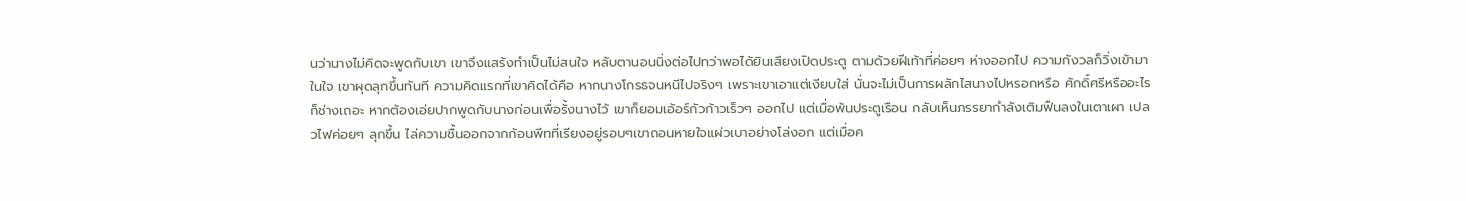นว่านางไม่คิดจะพูดกับเขา เขาจึงแสร้งทำเป็นไม่สนใจ หลับตานอนนิ่งต่อไปทว่าพอได้ยินเสียงเปิดประตู ตามด้วยฝีเท้าที่ค่อยๆ ห่างออกไป ความกังวลก็วิ่งเข้ามาในใจ เขาผุดลุกขึ้นทันที ความคิดแรกที่เขาคิดได้คือ หากนางโกรธจนหนีไปจริงๆ เพราะเขาเอาแต่เงียบใส่ นั่นจะไม่เป็นการผลักไสนางไปหรอกหรือ ศักดิ์ศรีหรืออะไรก็ช่างเถอะ หากต้องเอ่ยปากพูดกับนางก่อนเพื่อรั้งนางไว้ เขาก็ยอมเอ้อร์กัวก้าวเร็วๆ ออกไป แต่เมื่อพ้นประตูเรือน กลับเห็นภรรยากำลังเติมฟืนลงในเตาเผา เปลวไฟค่อยๆ ลุกขึ้น ไล่ความชื้นออกจากก้อนพีทที่เรียงอยู่รอบๆเขาถอนหายใจแผ่วเบาอย่างโล่งอก แต่เมื่อค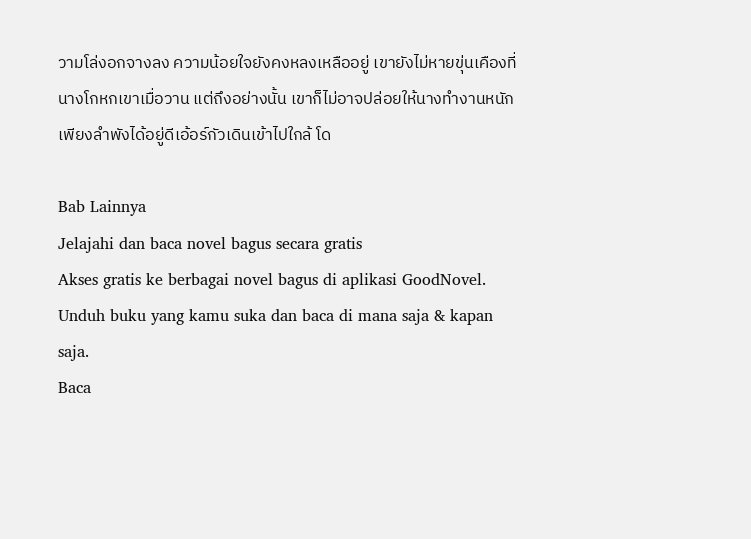วามโล่งอกจางลง ความน้อยใจยังคงหลงเหลืออยู่ เขายังไม่หายขุ่นเคืองที่นางโกหกเขาเมื่อวาน แต่ถึงอย่างนั้น เขาก็ไม่อาจปล่อยให้นางทำงานหนักเพียงลำพังได้อยู่ดีเอ้อร์กัวเดินเข้าไปใกล้ โด

Bab Lainnya
Jelajahi dan baca novel bagus secara gratis
Akses gratis ke berbagai novel bagus di aplikasi GoodNovel. Unduh buku yang kamu suka dan baca di mana saja & kapan saja.
Baca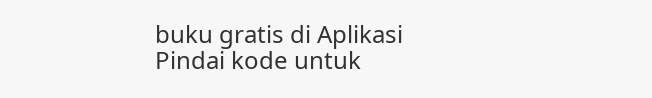buku gratis di Aplikasi
Pindai kode untuk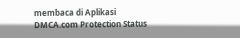membaca di Aplikasi
DMCA.com Protection Status